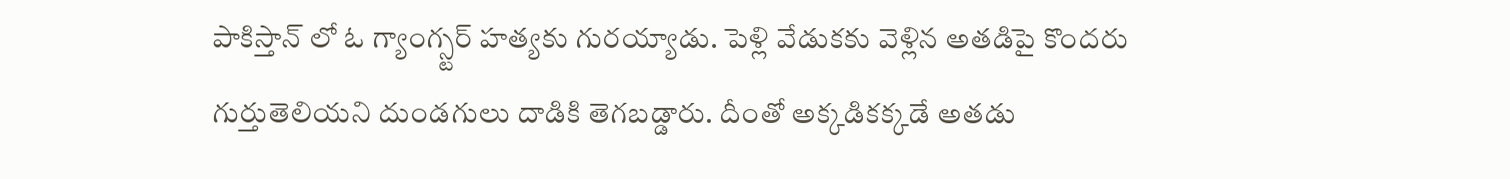పాకిస్తాన్ లో ఓ గ్యాంగ్స్టర్ హత్యకు గురయ్యాడు. పెళ్లి వేడుకకు వెళ్లిన అతడిపై కొందరు గుర్తుతెలియని దుండగులు దాడికి తెగబడ్డారు. దీంతో అక్కడికక్కడే అతడు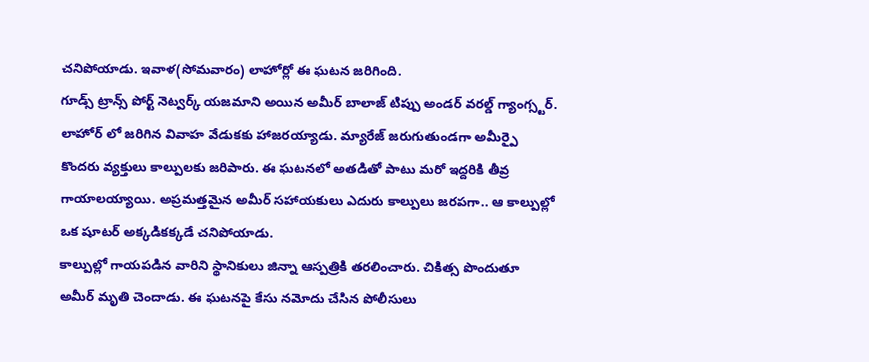చనిపోయాడు. ఇవాళ(సోమవారం) లాహోర్లో ఈ ఘటన జరిగింది.
గూడ్స్ ట్రాన్స్ పోర్ట్ నెట్వర్క్ యజమాని అయిన అమీర్ బాలాజ్ టిప్పు అండర్ వరల్డ్ గ్యాంగ్స్టర్. లాహోర్ లో జరిగిన వివాహ వేడుకకు హాజరయ్యాడు. మ్యారేజ్ జరుగుతుండగా అమీర్పై కొందరు వ్యక్తులు కాల్పులకు జరిపారు. ఈ ఘటనలో అతడితో పాటు మరో ఇద్దరికి తీవ్ర గాయాలయ్యాయి. అప్రమత్తమైన అమీర్ సహాయకులు ఎదురు కాల్పులు జరపగా.. ఆ కాల్పుల్లో ఒక షూటర్ అక్కడికక్కడే చనిపోయాడు.
కాల్పుల్లో గాయపడిన వారిని స్థానికులు జిన్నా ఆస్పత్రికి తరలించారు. చికిత్స పొందుతూ అమీర్ మృతి చెందాడు. ఈ ఘటనపై కేసు నమోదు చేసిన పోలీసులు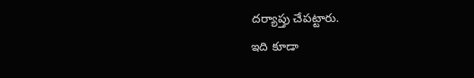దర్యాప్తు చేపట్టారు.
ఇది కూడా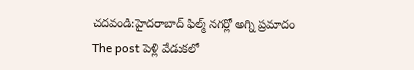చదవండి:హైదరాబాద్ ఫిల్మ్ నగర్లో అగ్ని ప్రమాదం
The post పెళ్లి వేడుకలో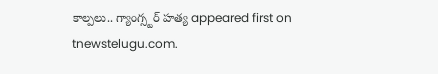కాల్పలు.. గ్యాంగ్స్టర్ హత్య appeared first on tnewstelugu.com.